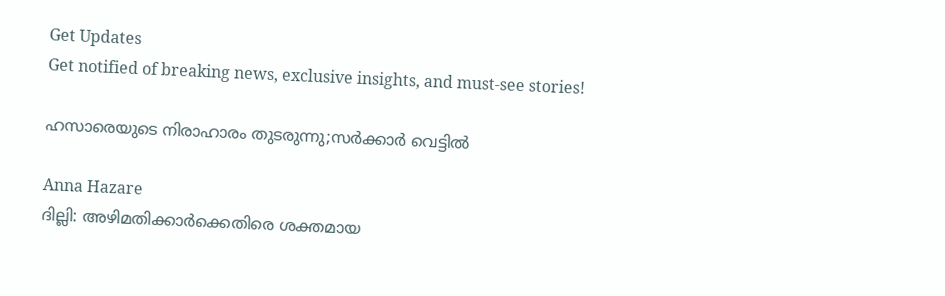Get Updates
Get notified of breaking news, exclusive insights, and must-see stories!

ഹസാരെയുടെ നിരാഹാരം തുടരുന്നു;സര്‍ക്കാര്‍ വെട്ടില്‍

Anna Hazare
ദില്ലി: അഴിമതിക്കാര്‍ക്കെതിരെ ശക്തമായ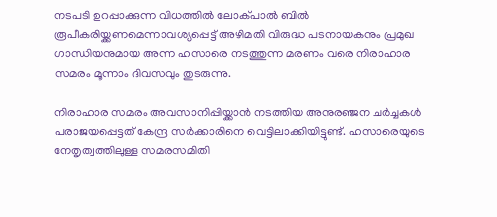നടപടി ഉറപ്പാക്കുന്ന വിധത്തില്‍ ലോക്പാല്‍ ബില്‍ രൂപീകരിയ്ക്കണമെന്നാവശ്യപ്പെട്ട് അഴിമതി വിരുദ്ധ പടനായകനും പ്രമുഖ ഗാന്ധിയനുമായ അന്ന ഹസാരെ നടത്തുന്ന മരണം വരെ നിരാഹാര സമരം മൂന്നാം ദിവസവും തുടരുന്നു.

നിരാഹാര സമരം അവസാനിപ്പിയ്ക്കാന്‍ നടത്തിയ അനുരഞ്ജന ചര്‍ച്ചകള്‍ പരാജയപ്പെട്ടത് കേന്ദ്ര സര്‍ക്കാരിനെ വെട്ടിലാക്കിയിട്ടുണ്ട്. ഹസാരെയുടെ നേതൃത്വത്തിലുള്ള സമരസമിതി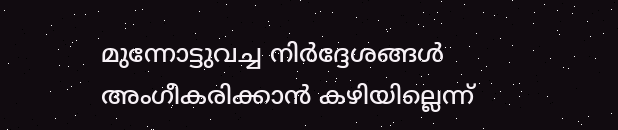മുന്നോട്ടുവച്ച നിര്‍ദ്ദേശങ്ങള്‍ അംഗീകരിക്കാന്‍ കഴിയില്ലെന്ന്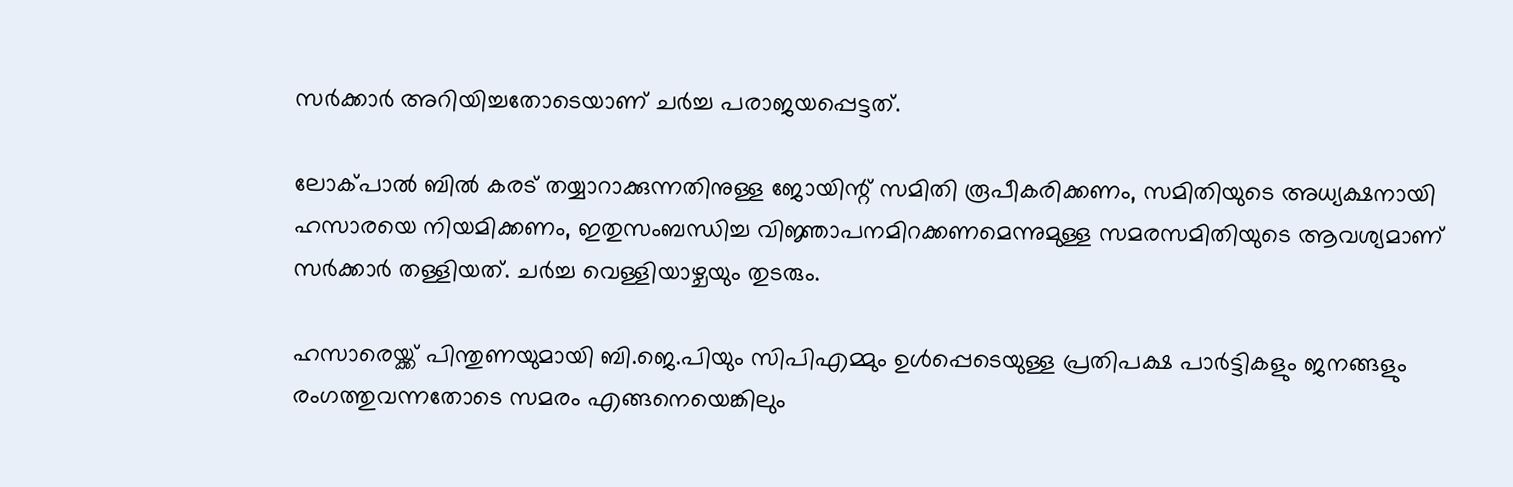സര്‍ക്കാര്‍ അറിയിച്ചതോടെയാണ് ചര്‍ച്ച പരാജയപ്പെട്ടത്.

ലോക്പാല്‍ ബില്‍ കരട് തയ്യാറാക്കുന്നതിനുള്ള ജോയിന്റ് സമിതി രൂപീകരിക്കണം, സമിതിയുടെ അധ്യക്ഷനായി ഹസാരയെ നിയമിക്കണം, ഇതുസംബന്ധിച്ച വിജ്ഞാപനമിറക്കണമെന്നുമുള്ള സമരസമിതിയുടെ ആവശ്യമാണ് സര്‍ക്കാര്‍ തള്ളിയത്. ചര്‍ച്ച വെള്ളിയാഴ്ചയും തുടരും.

ഹസാരെയ്ക്ക് പിന്തുണയുമായി ബി.ജെ.പിയും സിപിഎമ്മും ഉള്‍പ്പെടെയുള്ള പ്രതിപക്ഷ പാര്‍ട്ടികളും ജനങ്ങളും രംഗത്തുവന്നതോടെ സമരം എങ്ങനെയെങ്കിലും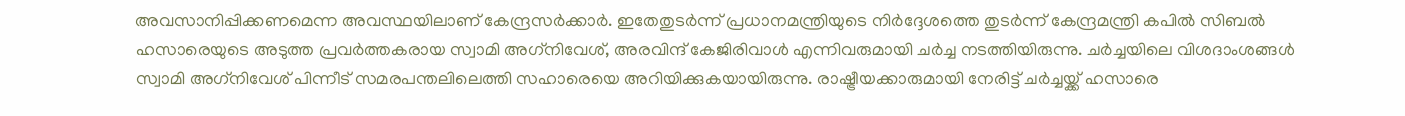അവസാനിപ്പിക്കണമെന്ന അവസ്ഥയിലാണ് കേന്ദ്രസര്‍ക്കാര്‍. ഇതേതുടര്‍ന്ന് പ്രധാനമന്ത്രിയുടെ നിര്‍ദ്ദേശത്തെ തുടര്‍ന്ന് കേന്ദ്രമന്ത്രി കപില്‍ സിബല്‍ ഹസാരെയുടെ അടുത്ത പ്രവര്‍ത്തകരായ സ്വാമി അഗ്‌നിവേശ്, അരവിന്ദ് കേജിരിവാള്‍ എന്നിവരുമായി ചര്‍ച്ച നടത്തിയിരുന്നു. ചര്‍ച്ചയിലെ വിശദാംശങ്ങള്‍ സ്വാമി അഗ്‌നിവേശ് പിന്നീട് സമരപന്തലിലെത്തി സഹാരെയെ അറിയിക്കുകയായിരുന്നു. രാഷ്ട്രീയക്കാരുമായി നേരിട്ട് ചര്‍ച്ചയ്ക്ക് ഹസാരെ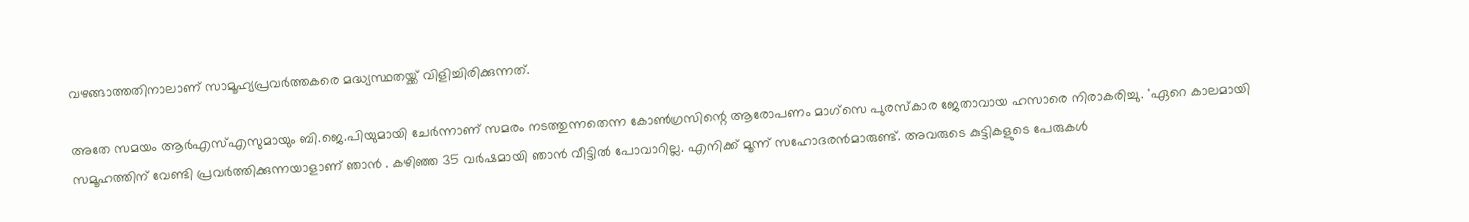വഴങ്ങാത്തതിനാലാണ് സാമൂഹ്യപ്രവര്‍ത്തകരെ മദ്ധ്യസ്ഥതയ്ക്ക് വിളിച്ചിരിക്കുന്നത്.

അതേ സമയം ആര്‍എസ്എസുമായും ബി.ജെ.പിയുമായി ചേര്‍ന്നാണ് സമരം നടത്തുന്നതെന്ന കോണ്‍ഗ്രസിന്റെ ആരോപണം മാഗ്‌സെ പുരസ്‌കാര ജേതാവായ ഹസാരെ നിരാകരിച്ചു. 'ഏറെ കാലമായി സമൂഹത്തിന് വേണ്ടി പ്രവര്‍ത്തിക്കുന്നയാളാണ് ഞാന്‍ . കഴിഞ്ഞ 35 വര്‍ഷമായി ഞാന്‍ വീട്ടില്‍ പോവാറില്ല. എനിക്ക് മൂന്ന് സഹോദരന്‍മാരുണ്ട്. അവരുടെ കുട്ടികളുടെ പേരുകള്‍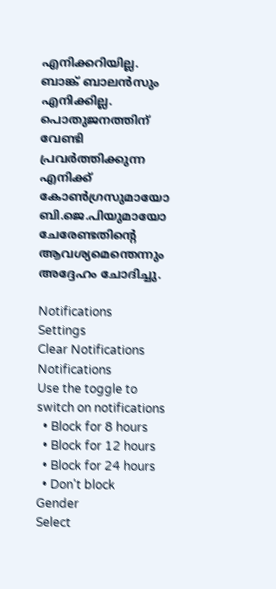എനിക്കറിയില്ല. ബാങ്ക് ബാലന്‍സും എനിക്കില്ല. പൊതുജനത്തിന് വേണ്ടി പ്രവര്‍ത്തിക്കുന്ന എനിക്ക് കോണ്‍ഗ്രസുമായോ ബി.ജെ.പിയുമായോ ചേരേണ്ടതിന്റെ ആവശ്യമെന്തെന്നും അദ്ദേഹം ചോദിച്ചു.

Notifications
Settings
Clear Notifications
Notifications
Use the toggle to switch on notifications
  • Block for 8 hours
  • Block for 12 hours
  • Block for 24 hours
  • Don't block
Gender
Select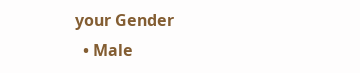your Gender
  • Male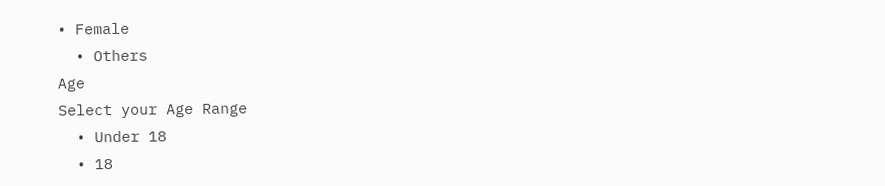• Female
  • Others
Age
Select your Age Range
  • Under 18
  • 18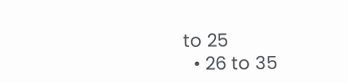to 25
  • 26 to 35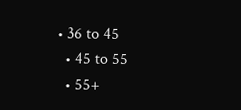• 36 to 45
  • 45 to 55
  • 55+